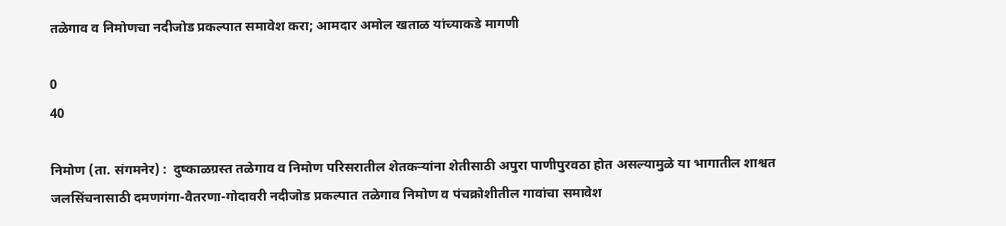तळेगाव व निमोणचा नदीजोड प्रकल्पात समावेश करा; आमदार अमोल खताळ यांच्याकडे मागणी

0
40

निमोण (ता. संगमनेर) :  दुष्काळग्रस्त तळेगाव व निमोण परिसरातील शेतकऱ्यांना शेतीसाठी अपुरा पाणीपुरवठा होत असल्यामुळे या भागातील शाश्वत जलसिंचनासाठी दमणगंगा-वैतरणा-गोदावरी नदीजोड प्रकल्पात तळेगाव निमोण व पंचक्रोशीतील गावांचा समावेश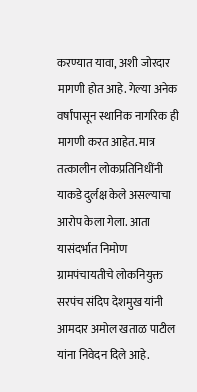करण्यात यावा, अशी जोरदार मागणी होत आहे. गेल्या अनेक वर्षांपासून स्थानिक नागरिक ही मागणी करत आहेत. मात्र तत्कालीन लोकप्रतिनिधींनी याकडे दुर्लक्ष केले असल्याचा आरोप केला गेला. आता यासंदर्भात निमोण ग्रामपंचायतीचे लोकनियुक्त सरपंच संदिप देशमुख यांनी आमदार अमोल खताळ पाटील यांना निवेदन दिले आहे.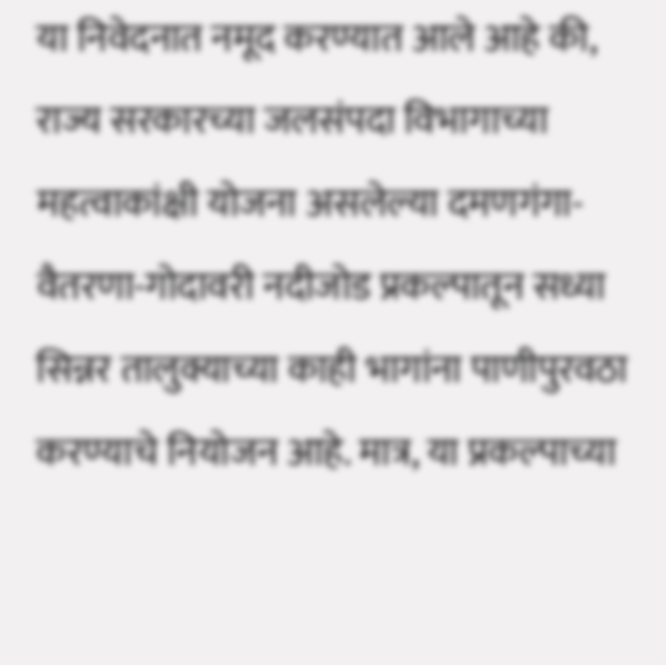या निवेदनात नमूद करण्यात आले आहे की, राज्य सरकारच्या जलसंपदा विभागाच्या महत्वाकांक्षी योजना असलेल्या दमणगंगा-वैतरणा-गोदावरी नदीजोड प्रकल्पातून सध्या सिन्नर तालुक्याच्या काही भागांना पाणीपुरवठा करण्याचे नियोजन आहे. मात्र, या प्रकल्पाच्या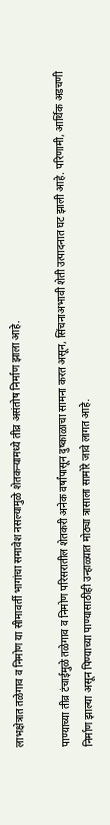लाभक्षेत्रात तळेगाव व निमोण या सीमावर्ती भागांचा समावेश नसल्यामुळे शेतकऱ्यामध्ये तीव्र असंतोष निर्माण झाला आहे.

पाण्याच्या तीव्र टंचाईमुळे तळेगाव व निमोण परिसरातील शेतकरी अनेक वर्षांपासून दुष्काळाचा सामना करत असून, सिंचनाअभावी शेती उत्पादनात घट झाली आहे. परिणामी, आर्थिक अडचणी निर्माण झाल्या असून पिण्याच्या पाण्यासाठीही उन्हाळ्यात मोठ्या त्रासाला सामोरे जावे लागत आहे.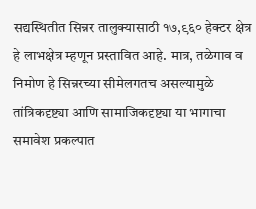सद्यस्थितीत सिन्नर तालुक्यासाठी १७,९६० हेक्टर क्षेत्र हे लाभक्षेत्र म्हणून प्रस्तावित आहे. मात्र, तळेगाव व निमोण हे सिन्नरच्या सीमेलगतच असल्यामुळे तांत्रिकदृष्ट्या आणि सामाजिकदृष्ट्या या भागाचा समावेश प्रकल्पात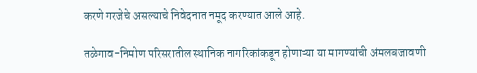करणे गरजेचे असल्याचे निवेदनात नमूद करण्यात आले आहे.

तळेगाव-निमोण परिसरातील स्थानिक नागरिकांकडून होणाऱ्या या मागण्यांची अंमलबजावणी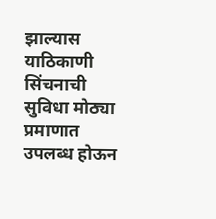झाल्यास याठिकाणी सिंचनाची सुविधा मोठ्या प्रमाणात उपलब्ध होऊन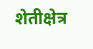शेतीक्षेत्र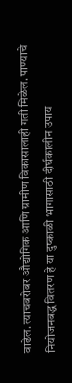वाढेल. त्याचबरोबर औद्योगिक आणि ग्रामीण विकासालाही गती मिळेल. पाण्याचे नियोजनबद्ध वितरण हे या दुष्काळी भागासाठी दीर्घकालीन उपाय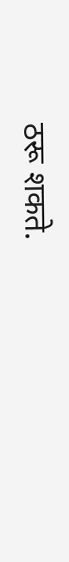ठरू शकते.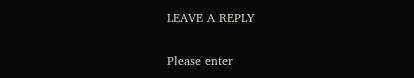LEAVE A REPLY

Please enter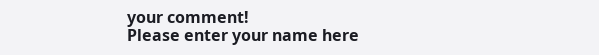your comment!
Please enter your name here